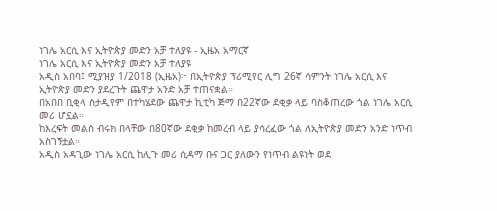ነገሌ አርሲ እና ኢትዮጵያ መድን አቻ ተለያዩ - ኢዜአ አማርኛ
ነገሌ አርሲ እና ኢትዮጵያ መድን አቻ ተለያዩ
አዲስ አበባ፤ ሚያዝያ 1/2018 (ኢዜአ)፦ በኢትዮጵያ ፕሪሚየር ሊግ 26ኛ ሳምንት ነገሌ አርሲ እና ኢትዮጵያ መድን ያደረጉት ጨዋታ አንድ አቻ ተጠናቋል።
በአበበ ቢቂላ ስታዲየም በተካሄደው ጨዋታ ኪቲካ ጅማ በ22ኛው ደቂቃ ላይ ባስቆጠረው ጎል ነገሌ አርሲ መሪ ሆኗል።
ከእረፍት መልስ ብሩክ በላቸው በ80ኛው ደቂቃ ከመረብ ላይ ያሳረፈው ጎል ለኢትዮጵያ መድን አንድ ነጥብ አስገኝቷል።
አዲስ አዳጊው ነገሌ አርሲ ከሊጉ መሪ ሲዳማ ቡና ጋር ያለውን የነጥብ ልዩነት ወደ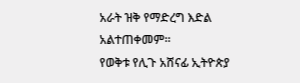አራት ዝቅ የማድረግ እድል አልተጠቀመም።
የወቅቱ የሊጉ አሸናፊ ኢትዮጵያ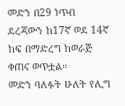መድን በ29 ነጥብ ደረጃውን ከ17ኛ ወደ 14ኛ ከፍ በማድረግ ከወራጅ ቀጠና ወጥቷል።
መድን ባለፉት ሁለት የሊግ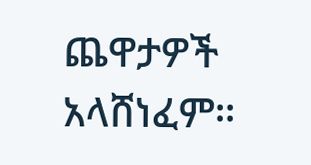ጨዋታዎች አላሸነፈም።